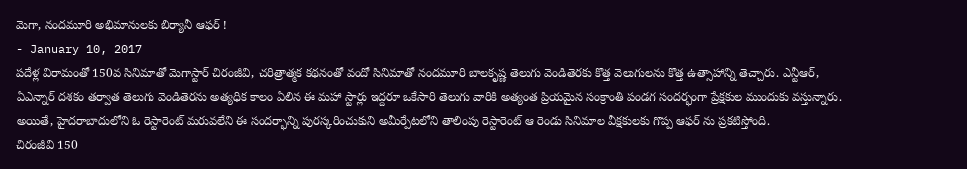మెగా, నందమూరి అభిమానులకు బిర్యానీ ఆఫర్ !
- January 10, 2017
పదేళ్ల విరామంతో 150వ సినిమాతో మెగాస్టార్ చిరంజీవి, చరిత్రాత్మక కథనంతో వందో సినిమాతో నందమూరి బాలకృష్ణ తెలుగు వెండితెరకు కొత్త వెలుగులను కొత్త ఉత్సాహాన్ని తెచ్చారు. ఎన్టీఆర్, ఏఎన్నార్ దశకం తర్వాత తెలుగు వెండితెరను అత్యధిక కాలం ఏలిన ఈ మహా స్టార్లు ఇద్దరూ ఒకేసారి తెలుగు వారికి అత్యంత ప్రియమైన సంక్రాంతి పండగ సందర్భంగా ప్రేక్షకుల ముందుకు వస్తున్నారు. అయితే, హైదరాబాదులోని ఓ రెస్టారెంట్ మరువలేని ఈ సందర్భాన్ని పురస్కరించుకుని అమీర్పేటలోని తాలింపు రెస్టారెంట్ ఆ రెండు సినిమాల వీక్షకులకు గొప్ప ఆఫర్ ను ప్రకటిస్తోంది.
చిరంజీవి 150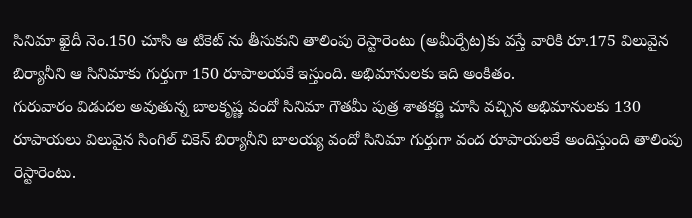సినిమా ఖైదీ నెం.150 చూసి ఆ టికెట్ ను తీసుకుని తాలింపు రెస్టారెంటు (అమీర్పేట)కు వస్తే వారికి రూ.175 విలువైన బిర్యానీని ఆ సినిమాకు గుర్తుగా 150 రూపాలయకే ఇస్తుంది. అభిమానులకు ఇది అంకితం.
గురువారం విడుదల అవుతున్న బాలకృష్ణ వందో సినిమా గౌతమీ పుత్ర శాతకర్ణి చూసి వచ్చిన అభిమానులకు 130 రూపాయలు విలువైన సింగిల్ చికెన్ బిర్యానీని బాలయ్య వందో సినిమా గుర్తుగా వంద రూపాయలకే అందిస్తుంది తాలింపు రెస్టారెంటు.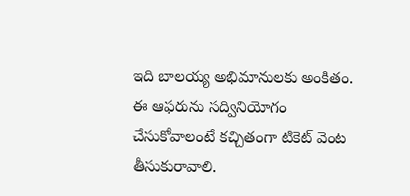ఇది బాలయ్య అభిమానులకు అంకితం.
ఈ ఆఫరును సద్వినియోగం చేసుకోవాలంటే కచ్చితంగా టికెట్ వెంట తీసుకురావాలి.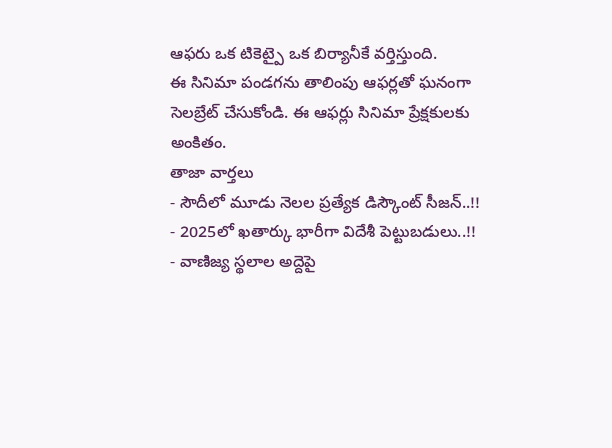ఆఫరు ఒక టికెట్పై ఒక బిర్యానీకే వర్తిస్తుంది.
ఈ సినిమా పండగను తాలింపు ఆఫర్లతో ఘనంగా సెలబ్రేట్ చేసుకోండి. ఈ ఆఫర్లు సినిమా ప్రేక్షకులకు అంకితం.
తాజా వార్తలు
- సౌదీలో మూడు నెలల ప్రత్యేక డిస్కౌంట్ సీజన్..!!
- 2025లో ఖతార్కు భారీగా విదేశీ పెట్టుబడులు..!!
- వాణిజ్య స్థలాల అద్దెపై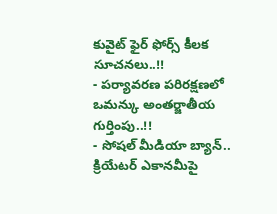కువైట్ ఫైర్ ఫోర్స్ కీలక సూచనలు..!!
- పర్యావరణ పరిరక్షణలో ఒమన్కు అంతర్జాతీయ గుర్తింపు..!!
- సోషల్ మీడియా బ్యాన్.. క్రియేటర్ ఎకానమీపై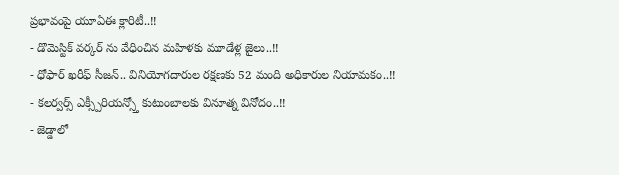ప్రభావంపై యూఏఈ క్లారిటీ..!!
- డొమెస్టిక్ వర్కర్ ను వేధించిన మహిళకు మూడేళ్ల జైలు..!!
- ధోఫార్ ఖరీఫ్ సీజన్.. వినియోగదారుల రక్షణకు 52 మంది అధికారుల నియామకం..!!
- కలర్వర్స్ ఎక్స్పీరియన్స్తో కుటుంబాలకు వినూత్న వినోదం..!!
- జెడ్డాలో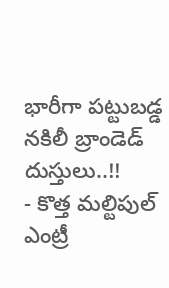భారీగా పట్టుబడ్డ నకిలీ బ్రాండెడ్ దుస్తులు..!!
- కొత్త మల్టిపుల్ ఎంట్రీ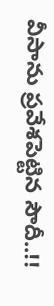వీసాను ప్రవేశపెట్టిన సౌదీ..!!